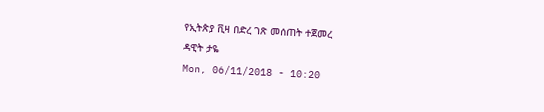የኢትጵያ ቪዛ በድረ ገጽ መሰጠት ተጀመረ
ዳዊት ታዬ
Mon, 06/11/2018 - 10:20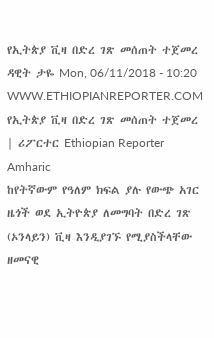የኢትጵያ ቪዛ በድረ ገጽ መሰጠት ተጀመረ ዳዊት ታዬ Mon, 06/11/2018 - 10:20
WWW.ETHIOPIANREPORTER.COM
የኢትጵያ ቪዛ በድረ ገጽ መሰጠት ተጀመረ | ሪፖርተር Ethiopian Reporter Amharic
ከየትኛውም የዓለም ክፍል ያሉ የውጭ አገር ዜጎች ወደ ኢትዮጵያ ለመግባት በድረ ገጽ (ኦንላይን) ቪዛ እንዲያገኙ የሚያስችላቸው ዘመናዊ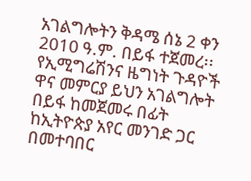አገልግሎትን ቅዳሜ ሰኔ 2 ቀን 2010 ዓ.ም. በይፋ ተጀመረ፡፡ የኢሚግሬሽንና ዜግነት ጉዳዮች ዋና መምርያ ይህን አገልግሎት በይፋ ከመጀመሩ በፊት ከኢትዮጵያ አየር መንገድ ጋር በመተባበር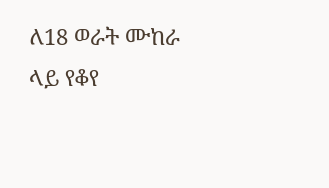ለ18 ወራት ሙከራ ላይ የቆየ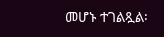መሆኑ ተገልጿል፡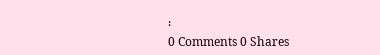፡
0 Comments 0 Shares